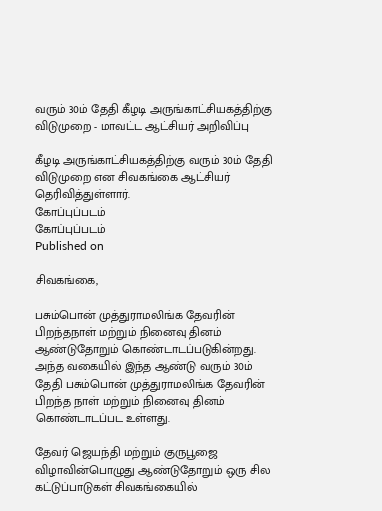வரும் 30ம் தேதி கீழடி அருங்காட்சியகத்திற்கு விடுமுறை - மாவட்ட ஆட்சியர் அறிவிப்பு

கீழடி அருங்காட்சியகத்திற்கு வரும் 30ம் தேதி விடுமுறை என சிவகங்கை ஆட்சியர் தெரிவித்துள்ளார்.
கோப்புப்படம்
கோப்புப்படம்
Published on

சிவகங்கை,

பசும்பொன் முத்துராமலிங்க தேவரின் பிறந்தநாள் மற்றும் நினைவு தினம் ஆண்டுதோறும் கொண்டாடப்படுகின்றது. அந்த வகையில் இந்த ஆண்டு வரும் 30ம் தேதி பசும்பொன் முத்துராமலிங்க தேவரின் பிறந்த நாள் மற்றும் நினைவு தினம் கொண்டாடப்பட உள்ளது.

தேவர் ஜெயந்தி மற்றும் குருபூஜை விழாவின்பொழுது ஆண்டுதோறும் ஒரு சில கட்டுப்பாடுகள் சிவகங்கையில்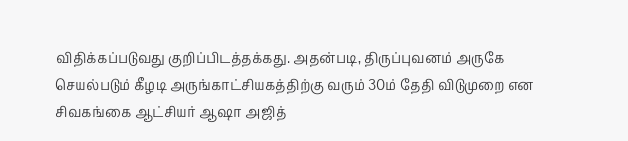விதிக்கப்படுவது குறிப்பிடத்தக்கது. அதன்படி, திருப்புவனம் அருகே செயல்படும் கீழடி அருங்காட்சியகத்திற்கு வரும் 30ம் தேதி விடுமுறை என சிவகங்கை ஆட்சியர் ஆஷா அஜித்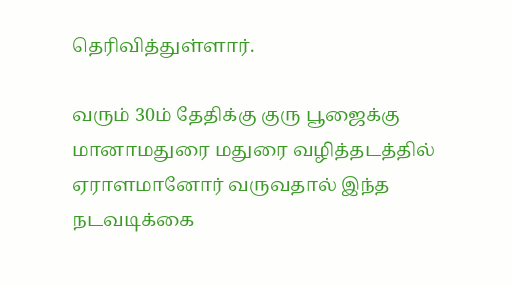தெரிவித்துள்ளார்.

வரும் 30ம் தேதிக்கு குரு பூஜைக்கு மானாமதுரை மதுரை வழித்தடத்தில் ஏராளமானோர் வருவதால் இந்த நடவடிக்கை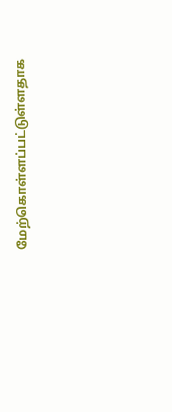மேற்கொள்ளப்பட்டுள்ளதாக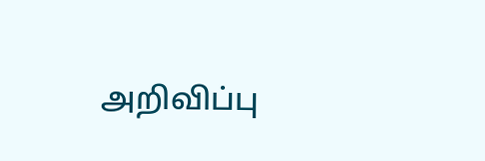அறிவிப்பு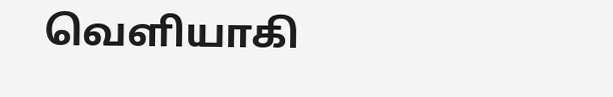வெளியாகி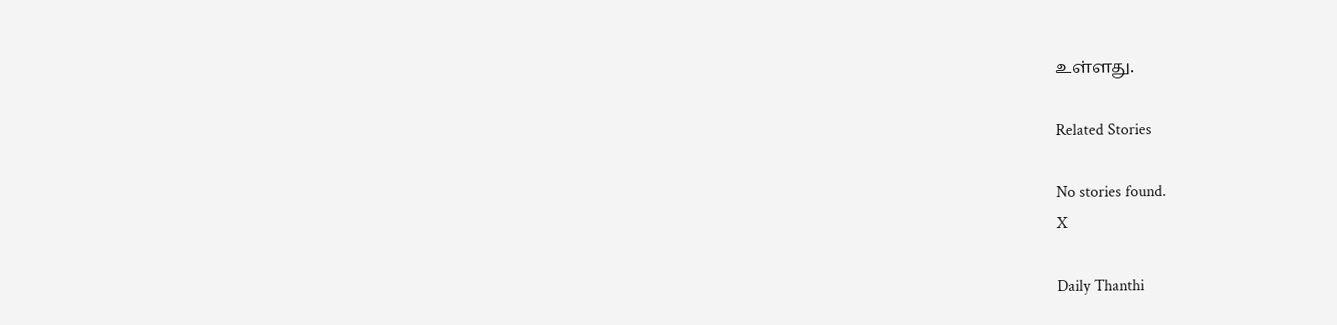உள்ளது.

Related Stories

No stories found.
X

Daily Thanthi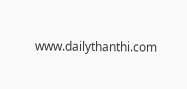www.dailythanthi.com